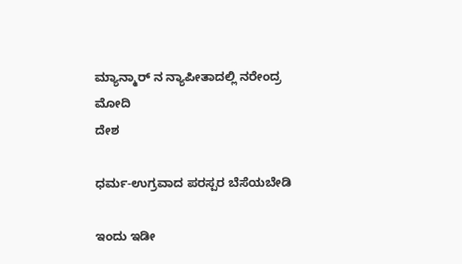ಮ್ಯಾನ್ಮಾರ್ ನ ನ್ಯಾಪೀತಾದಲ್ಲಿ ನರೇಂದ್ರ ಮೋದಿ
ದೇಶ

ಧರ್ಮ-ಉಗ್ರವಾದ ಪರಸ್ಪರ ಬೆಸೆಯಬೇಡಿ

ಇಂದು ಇಡೀ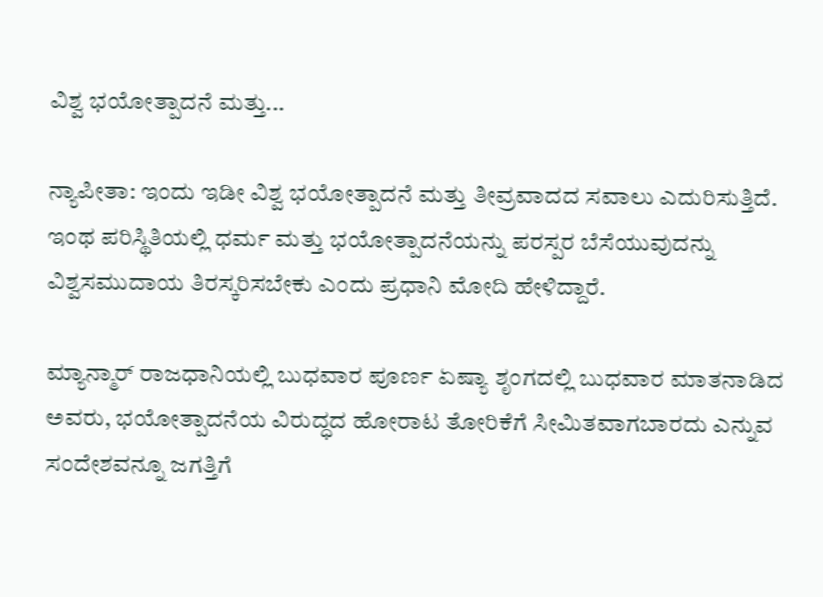ವಿಶ್ವ ಭಯೋತ್ಪಾದನೆ ಮತ್ತು...

ನ್ಯಾಪೀತಾ: ಇಂದು ಇಡೀ ವಿಶ್ವ ಭಯೋತ್ಪಾದನೆ ಮತ್ತು ತೀವ್ರವಾದದ ಸವಾಲು ಎದುರಿಸುತ್ತಿದೆ. ಇಂಥ ಪರಿಸ್ಥಿತಿಯಲ್ಲಿ ಧರ್ಮ ಮತ್ತು ಭಯೋತ್ಪಾದನೆಯನ್ನು ಪರಸ್ಪರ ಬೆಸೆಯುವುದನ್ನು ವಿಶ್ವಸಮುದಾಯ ತಿರಸ್ಕರಿಸಬೇಕು ಎಂದು ಪ್ರಧಾನಿ ಮೋದಿ ಹೇಳಿದ್ದಾರೆ.

ಮ್ಯಾನ್ಮಾರ್ ರಾಜಧಾನಿಯಲ್ಲಿ ಬುಧವಾರ ಪೂರ್ಣ ಏಷ್ಯಾ ಶೃಂಗದಲ್ಲಿ ಬುಧವಾರ ಮಾತನಾಡಿದ ಅವರು, ಭಯೋತ್ಪಾದನೆಯ ವಿರುದ್ಧದ ಹೋರಾಟ ತೋರಿಕೆಗೆ ಸೀಮಿತವಾಗಬಾರದು ಎನ್ನುವ ಸಂದೇಶವನ್ನೂ ಜಗತ್ತಿಗೆ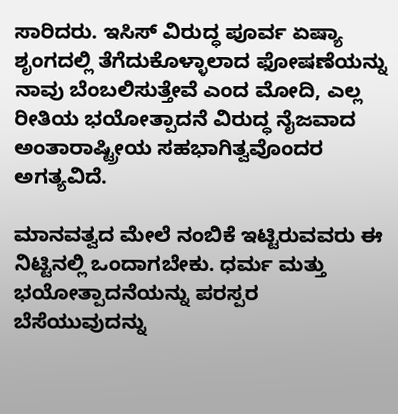ಸಾರಿದರು. ಇಸಿಸ್ ವಿರುದ್ಧ ಪೂರ್ವ ಏಷ್ಯಾ ಶೃಂಗದಲ್ಲಿ ತೆಗೆದುಕೊಳ್ಳಾಲಾದ ಫೋಷಣೆಯನ್ನು ನಾವು ಬೆಂಬಲಿಸುತ್ತೇವೆ ಎಂದ ಮೋದಿ, ಎಲ್ಲ ರೀತಿಯ ಭಯೋತ್ಪಾದನೆ ವಿರುದ್ಧ ನೈಜವಾದ ಅಂತಾರಾಷ್ಟ್ರೀಯ ಸಹಭಾಗಿತ್ವವೊಂದರ ಅಗತ್ಯವಿದೆ.

ಮಾನವತ್ವದ ಮೇಲೆ ನಂಬಿಕೆ ಇಟ್ಟಿರುವವರು ಈ ನಿಟ್ಟಿನಲ್ಲಿ ಒಂದಾಗಬೇಕು. ಧರ್ಮ ಮತ್ತು ಭಯೋತ್ಪಾದನೆಯನ್ನು ಪರಸ್ಪರ ಬೆಸೆಯುವುದನ್ನು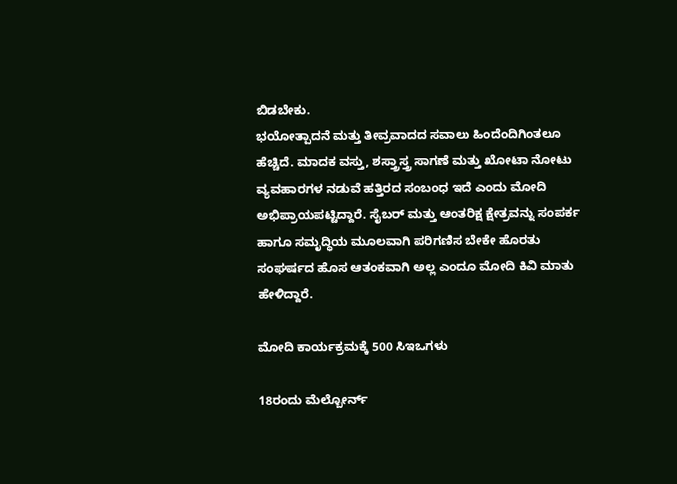ಬಿಡಬೇಕು.
ಭಯೋತ್ಪಾದನೆ ಮತ್ತು ತೀವ್ರವಾದದ ಸವಾಲು ಹಿಂದೆಂದಿಗಿಂತಲೂ ಹೆಚ್ಚಿದೆ. ಮಾದಕ ವಸ್ತು, ಶಸ್ತ್ರಾಸ್ತ್ರ ಸಾಗಣೆ ಮತ್ತು ಖೋಟಾ ನೋಟು ವ್ಯವಹಾರಗಳ ನಡುವೆ ಹತ್ತಿರದ ಸಂಬಂಧ ಇದೆ ಎಂದು ಮೋದಿ ಅಭಿಪ್ರಾಯಪಟ್ಟಿದ್ದಾರೆ. ಸೈಬರ್ ಮತ್ತು ಆಂತರಿಕ್ಷ ಕ್ಷೇತ್ರವನ್ನು ಸಂಪರ್ಕ ಹಾಗೂ ಸಮೃದ್ಧಿಯ ಮೂಲವಾಗಿ ಪರಿಗಣಿಸ ಬೇಕೇ ಹೊರತು ಸಂಘರ್ಷದ ಹೊಸ ಆತಂಕವಾಗಿ ಅಲ್ಲ ಎಂದೂ ಮೋದಿ ಕಿವಿ ಮಾತು ಹೇಳಿದ್ದಾರೆ.

ಮೋದಿ ಕಾರ್ಯಕ್ರಮಕ್ಕೆ 500 ಸಿಇಒಗಳು

18ರಂದು ಮೆಲ್ಬೋರ್ನ್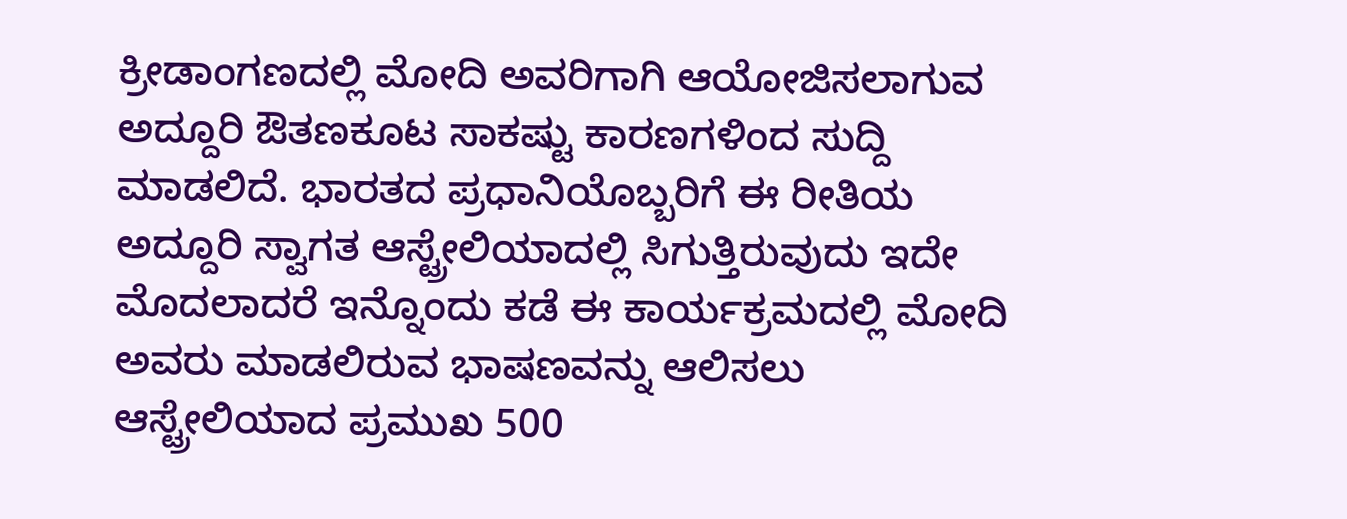ಕ್ರೀಡಾಂಗಣದಲ್ಲಿ ಮೋದಿ ಅವರಿಗಾಗಿ ಆಯೋಜಿಸಲಾಗುವ ಅದ್ದೂರಿ ಔತಣಕೂಟ ಸಾಕಷ್ಟು ಕಾರಣಗಳಿಂದ ಸುದ್ದಿ ಮಾಡಲಿದೆ. ಭಾರತದ ಪ್ರಧಾನಿಯೊಬ್ಬರಿಗೆ ಈ ರೀತಿಯ ಅದ್ದೂರಿ ಸ್ವಾಗತ ಆಸ್ಟ್ರೇಲಿಯಾದಲ್ಲಿ ಸಿಗುತ್ತಿರುವುದು ಇದೇ ಮೊದಲಾದರೆ ಇನ್ನೊಂದು ಕಡೆ ಈ ಕಾರ್ಯಕ್ರಮದಲ್ಲಿ ಮೋದಿ ಅವರು ಮಾಡಲಿರುವ ಭಾಷಣವನ್ನು ಆಲಿಸಲು ಆಸ್ಟ್ರೇಲಿಯಾದ ಪ್ರಮುಖ 500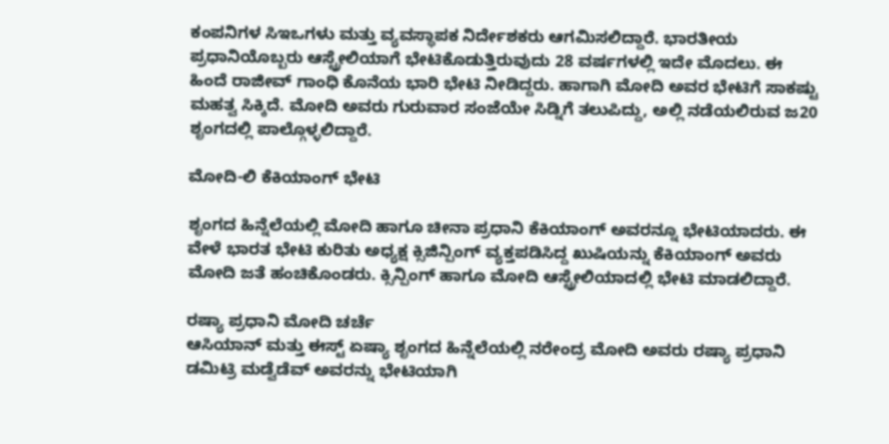ಕಂಪನಿಗಳ ಸಿಇಒಗಳು ಮತ್ತು ವ್ಯವಸ್ಥಾಪಕ ನಿರ್ದೇಶಕರು ಆಗಮಿಸಲಿದ್ದಾರೆ. ಭಾರತೀಯ ಪ್ರಧಾನಿಯೊಬ್ಬರು ಆಸ್ಟ್ರೇಲಿಯಾಗೆ ಭೇಟಿಕೊಡುತ್ತಿರುವುದು 28 ವರ್ಷಗಳಲ್ಲಿ ಇದೇ ಮೊದಲು. ಈ ಹಿಂದೆ ರಾಜೀವ್ ಗಾಂಧಿ ಕೊನೆಯ ಭಾರಿ ಭೇಟಿ ನೀಡಿದ್ದರು. ಹಾಗಾಗಿ ಮೋದಿ ಅವರ ಭೇಟಿಗೆ ಸಾಕಷ್ಟು ಮಹತ್ವ ಸಿಕ್ಕಿದೆ. ಮೋದಿ ಅವರು ಗುರುವಾರ ಸಂಜೆಯೇ ಸಿಡ್ನಿಗೆ ತಲುಪಿದ್ದು, ಅಲ್ಲಿ ನಡೆಯಲಿರುವ ಜ20 ಶೃಂಗದಲ್ಲಿ ಪಾಲ್ಗೊಳ್ಳಲಿದ್ದಾರೆ.

ಮೋದಿ-ಲಿ ಕೆಕಿಯಾಂಗ್ ಭೇಟಿ

ಶೃಂಗದ ಹಿನ್ನೆಲೆಯಲ್ಲಿ ಮೋದಿ ಹಾಗೂ ಚೀನಾ ಪ್ರಧಾನಿ ಕೆಕಿಯಾಂಗ್ ಅವರನ್ನೂ ಭೇಟಿಯಾದರು. ಈ ವೇಳೆ ಭಾರತ ಭೇಟಿ ಕುರಿತು ಅಧ್ಯಕ್ಷ ಕ್ಸಿಜಿನ್ಪಿಂಗ್ ವ್ಯಕ್ತಪಡಿಸಿದ್ದ ಖುಷಿಯನ್ನು ಕೆಕಿಯಾಂಗ್ ಅವರು ಮೋದಿ ಜತೆ ಹಂಚಿಕೊಂಡರು. ಕ್ಸಿನ್ಪಿಂಗ್ ಹಾಗೂ ಮೋದಿ ಆಸ್ಟ್ರೇಲಿಯಾದಲ್ಲಿ ಭೇಟಿ ಮಾಡಲಿದ್ದಾರೆ.

ರಷ್ಯಾ ಪ್ರಧಾನಿ ಮೋದಿ ಚರ್ಚೆ
ಆಸಿಯಾನ್ ಮತ್ತು ಈಸ್ಟ್ ಏಷ್ಯಾ ಶೃಂಗದ ಹಿನ್ನೆಲೆಯಲ್ಲಿ ನರೇಂದ್ರ ಮೋದಿ ಅವರು ರಷ್ಯಾ ಪ್ರಧಾನಿ ಡಮಿಟ್ರಿ ಮಡ್ವೆಡೆವ್ ಅವರನ್ನು ಭೇಟಿಯಾಗಿ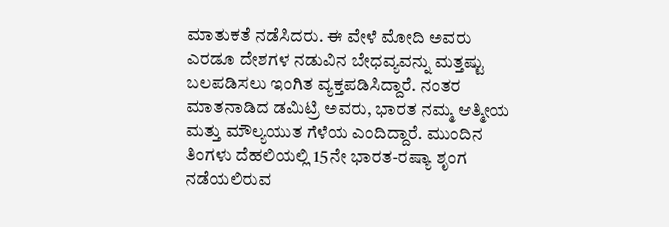ಮಾತುಕತೆ ನಡೆಸಿದರು. ಈ ವೇಳೆ ಮೋದಿ ಅವರು ಎರಡೂ ದೇಶಗಳ ನಡುವಿನ ಬೇಧವ್ಯವನ್ನು ಮತ್ತಷ್ಟು ಬಲಪಡಿಸಲು ಇಂಗಿತ ವ್ಯಕ್ತಪಡಿಸಿದ್ದಾರೆ. ನಂತರ ಮಾತನಾಡಿದ ಡಮಿಟ್ರಿ ಅವರು, ಭಾರತ ನಮ್ಮ ಆತ್ಮೀಯ ಮತ್ತು ಮೌಲ್ಯಯುತ ಗೆಳೆಯ ಎಂದಿದ್ದಾರೆ. ಮುಂದಿನ ತಿಂಗಳು ದೆಹಲಿಯಲ್ಲಿ 15ನೇ ಭಾರತ-ರಷ್ಯಾ ಶೃಂಗ ನಡೆಯಲಿರುವ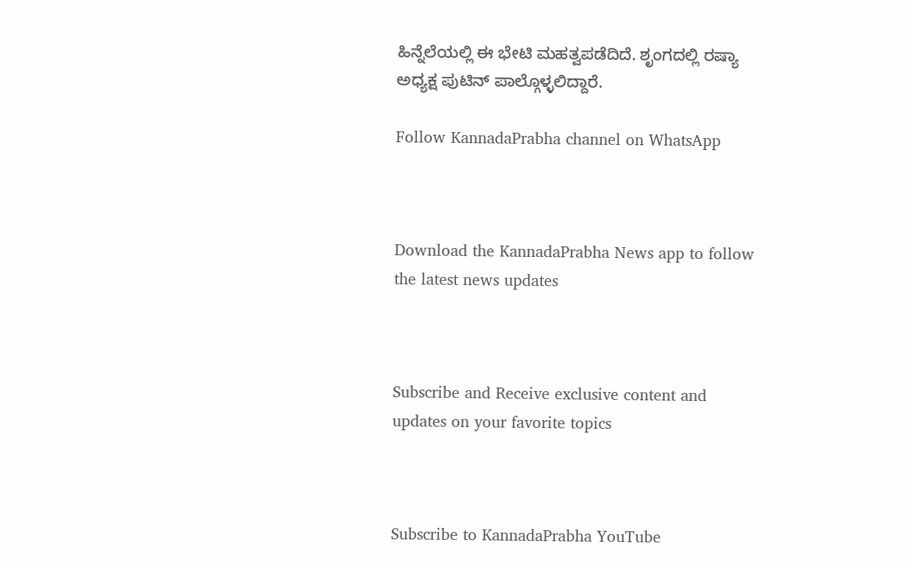ಹಿನ್ನೆಲೆಯಲ್ಲಿ ಈ ಭೇಟಿ ಮಹತ್ವಪಡೆದಿದೆ. ಶೃಂಗದಲ್ಲಿ ರಷ್ಯಾ ಅಧ್ಯಕ್ಷ ಪುಟಿನ್ ಪಾಲ್ಗೊಳ್ಳಲಿದ್ದಾರೆ.

Follow KannadaPrabha channel on WhatsApp



Download the KannadaPrabha News app to follow the latest news updates



Subscribe and Receive exclusive content and updates on your favorite topics



Subscribe to KannadaPrabha YouTube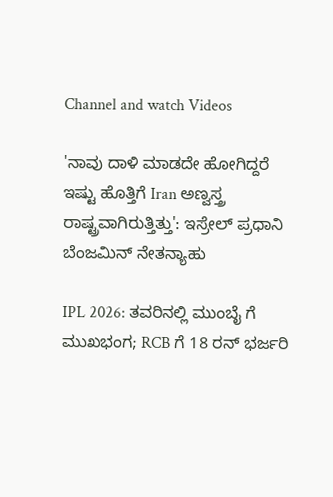Channel and watch Videos

'ನಾವು ದಾಳಿ ಮಾಡದೇ ಹೋಗಿದ್ದರೆ ಇಷ್ಟು ಹೊತ್ತಿಗೆ Iran ಅಣ್ವಸ್ತ್ರ ರಾಷ್ಟ್ರವಾಗಿರುತ್ತಿತ್ತು': ಇಸ್ರೇಲ್ ಪ್ರಧಾನಿ ಬೆಂಜಮಿನ್ ನೇತನ್ಯಾಹು

IPL 2026: ತವರಿನಲ್ಲಿ ಮುಂಬೈ ಗೆ ಮುಖಭಂಗ; RCB ಗೆ 18 ರನ್ ಭರ್ಜರಿ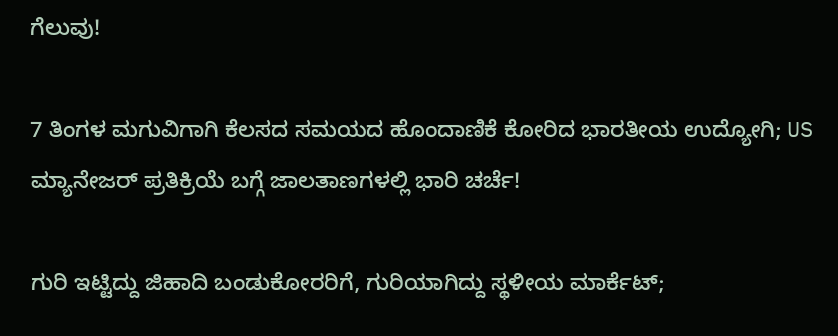ಗೆಲುವು!

7 ತಿಂಗಳ ಮಗುವಿಗಾಗಿ ಕೆಲಸದ ಸಮಯದ ಹೊಂದಾಣಿಕೆ ಕೋರಿದ ಭಾರತೀಯ ಉದ್ಯೋಗಿ; US ಮ್ಯಾನೇಜರ್ ಪ್ರತಿಕ್ರಿಯೆ ಬಗ್ಗೆ ಜಾಲತಾಣಗಳಲ್ಲಿ ಭಾರಿ ಚರ್ಚೆ!

ಗುರಿ ಇಟ್ಟಿದ್ದು ಜಿಹಾದಿ ಬಂಡುಕೋರರಿಗೆ, ಗುರಿಯಾಗಿದ್ದು ಸ್ಥಳೀಯ ಮಾರ್ಕೆಟ್;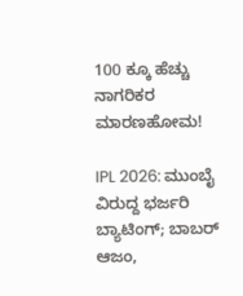100 ಕ್ಕೂ ಹೆಚ್ಚು ನಾಗರಿಕರ ಮಾರಣಹೋಮ!

IPL 2026: ಮುಂಬೈ ವಿರುದ್ದ ಭರ್ಜರಿ ಬ್ಯಾಟಿಂಗ್; ಬಾಬರ್ ಆಜಂ,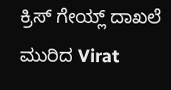ಕ್ರಿಸ್ ಗೇಯ್ಲ್ ದಾಖಲೆ ಮುರಿದ Virat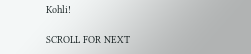Kohli!

SCROLL FOR NEXT